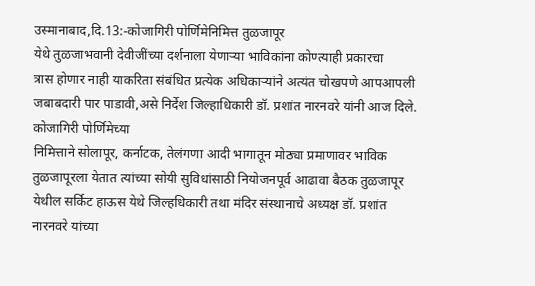उस्मानाबाद,दि.13:-कोजागिरी पोर्णिमेनिमित्त तुळजापूर
येथे तुळजाभवानी देवीजींच्या दर्शनाला येणाऱ्या भाविकांना कोण्त्याही प्रकारचा
त्रास होणार नाही याकरिता संबंधित प्रत्येक अधिकाऱ्यांने अत्यंत चोखपणे आपआपली
जबाबदारी पार पाडावी,असे निर्देश जिल्हाधिकारी डॉ. प्रशांत नारनवरे यांनी आज दिले.
कोजागिरी पोर्णिमेच्या
निमित्ताने सोलापूर, कर्नाटक, तेलंगणा आदी भागातून मोठ्या प्रमाणावर भाविक
तुळजापूरला येतात त्यांच्या सोयी सुविधांसाठी नियोजनपूर्व आढावा बैठक तुळजापूर
येथील सर्किट हाऊस येथे जिल्हधिकारी तथा मंदिर संस्थानाचे अध्यक्ष डॉ. प्रशांत
नारनवरे यांच्या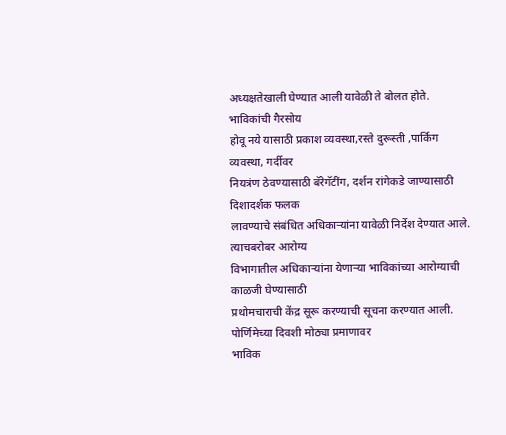अध्यक्षतेखाली घेण्यात आली यावेळी ते बोलत होते. भाविकांची गैरसोय
होवू नये यासाठी प्रकाश व्यवस्था,रस्ते दुरूस्ती ,पार्किग व्यवस्था, गर्दीवर
नियत्रंण ठेवण्यासाठी बॅरेगॅटींग, दर्शन रांगेकडे जाण्यासाठी दिशादर्शक फलक
लावण्याचे संबंधित अधिकाऱ्यांना यावेळी निर्देश देण्यात आले. त्याचबरोबर आरोग्य
विभागातील अधिकाऱ्यांना येणाऱ्या भाविकांच्या आरोग्याची काळजी घेण्यासाठी
प्रथोमचाराची केंद्र सूरू करण्याची सूचना करण्यात आली.
पोर्णिमेच्या दिवशी मोठ्या प्रमाणावर
भाविक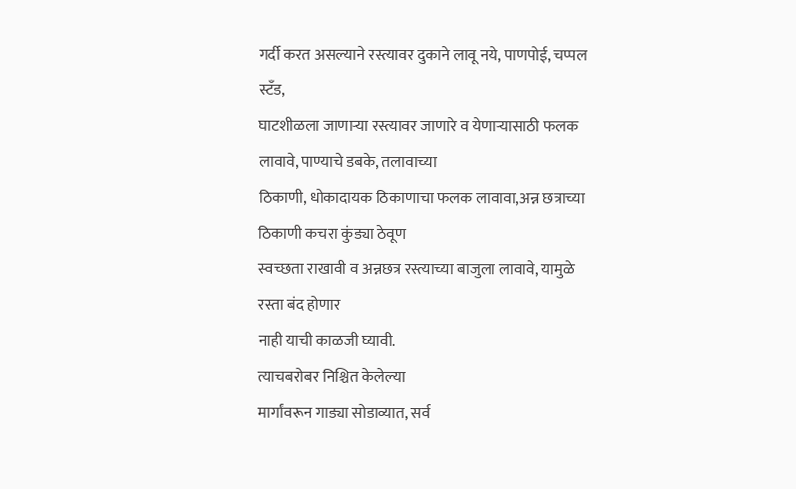गर्दी करत असल्याने रस्त्यावर दुकाने लावू नये, पाणपोई, चप्पल स्टँड,
घाटशीळला जाणाऱ्या रस्त्यावर जाणारे व येणाऱ्यासाठी फलक लावावे, पाण्याचे डबके, तलावाच्या
ठिकाणी, धोकादायक ठिकाणाचा फलक लावावा,अन्न छत्राच्या ठिकाणी कचरा कुंड्या ठेवूण
स्वच्छता राखावी व अन्नछत्र रस्त्याच्या बाजुला लावावे, यामुळे रस्ता बंद होणार
नाही याची काळजी घ्यावी.
त्याचबरोबर निश्चित केलेल्या
मार्गांवरून गाड्या सोडाव्यात, सर्व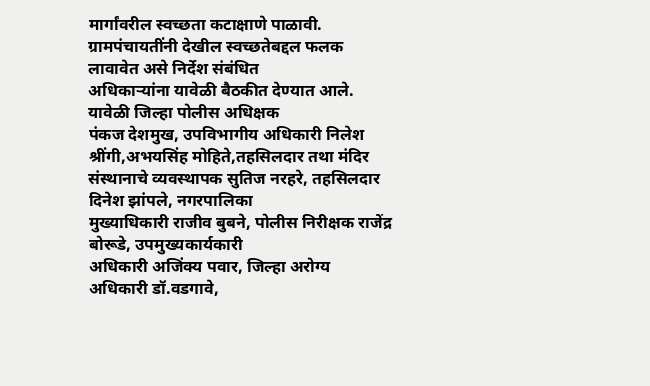मार्गांवरील स्वच्छता कटाक्षाणे पाळावी.
ग्रामपंचायतींनी देखील स्वच्छतेबद्दल फलक लावावेत असे निर्देश संबंधित
अधिकाऱ्यांना यावेळी बैठकीत देण्यात आले.
यावेळी जिल्हा पोलीस अधिक्षक
पंकज देशमुख, उपविभागीय अधिकारी निलेश श्रींगी,अभयसिंह मोहिते,तहसिलदार तथा मंदिर
संस्थानाचे व्यवस्थापक सुतिज नरहरे, तहसिलदार दिनेश झांपले, नगरपालिका
मुख्याधिकारी राजीव बुबने, पोलीस निरीक्षक राजेंद्र बोरूडे, उपमुख्यकार्यकारी
अधिकारी अजिंक्य पवार, जिल्हा अरोग्य अधिकारी डॉ.वडगावे,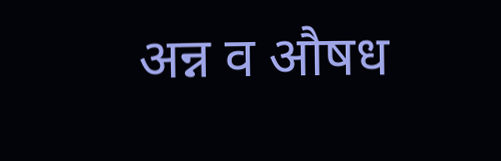अन्न व औषध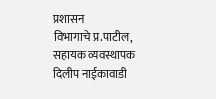प्रशासन
विभागाचे प्र.पाटील, सहायक व्यवस्थापक दिलीप नाईकावाडी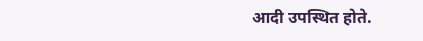आदी उपस्थित होते.